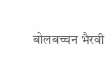बोलबच्चन भैरवी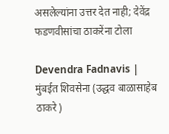असलेल्यांना उत्तर देत नाही; देवेंद्र फडणवीसांचा ठाकरेंना टोला

Devendra Fadnavis | मुंबईत शिवसेना (उद्धव बाळासाहेब ठाकरे)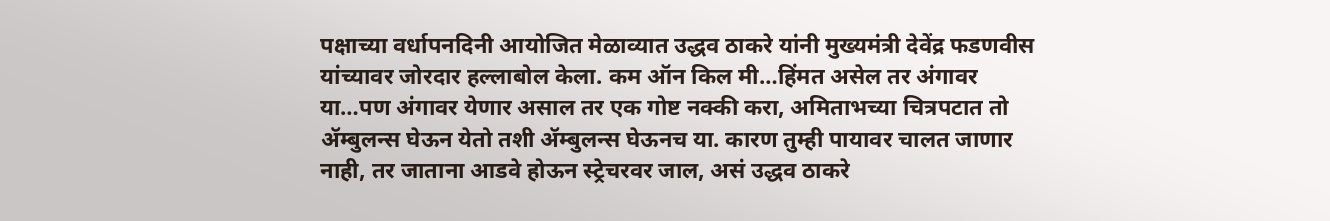पक्षाच्या वर्धापनदिनी आयोजित मेळाव्यात उद्धव ठाकरे यांनी मुख्यमंत्री देवेंद्र फडणवीस यांच्यावर जोरदार हल्लाबोल केला. कम ऑन किल मी…हिंमत असेल तर अंगावर या…पण अंगावर येणार असाल तर एक गोष्ट नक्की करा, अमिताभच्या चित्रपटात तो ॲम्बुलन्स घेऊन येतो तशी ॲम्बुलन्स घेऊनच या. कारण तुम्ही पायावर चालत जाणार नाही, तर जाताना आडवे होऊन स्ट्रेचरवर जाल, असं उद्धव ठाकरे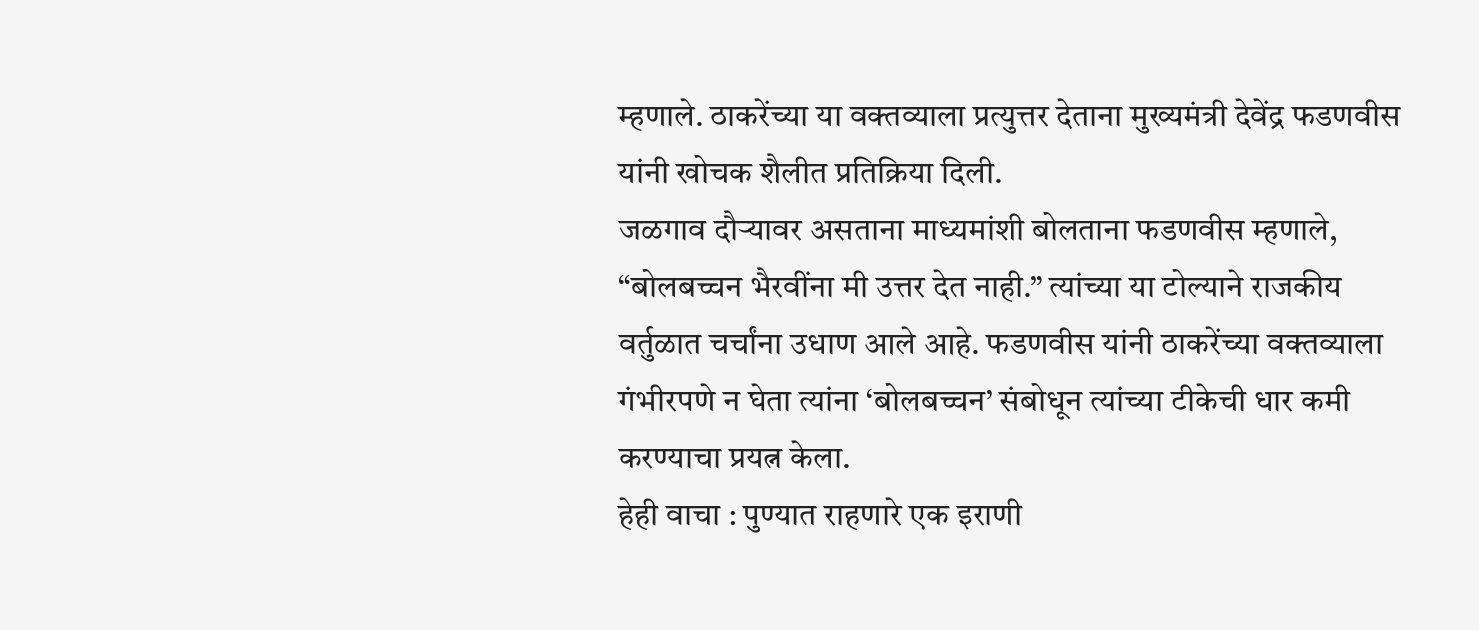म्हणाले. ठाकरेंच्या या वक्तव्याला प्रत्युत्तर देताना मुख्यमंत्री देवेंद्र फडणवीस यांनी खोचक शैलीत प्रतिक्रिया दिली.
जळगाव दौऱ्यावर असताना माध्यमांशी बोलताना फडणवीस म्हणाले, “बोलबच्चन भैरवींना मी उत्तर देत नाही.” त्यांच्या या टोल्याने राजकीय वर्तुळात चर्चांना उधाण आले आहे. फडणवीस यांनी ठाकरेंच्या वक्तव्याला गंभीरपणे न घेता त्यांना ‘बोलबच्चन’ संबोधून त्यांच्या टीकेची धार कमी करण्याचा प्रयत्न केला.
हेही वाचा : पुण्यात राहणारे एक इराणी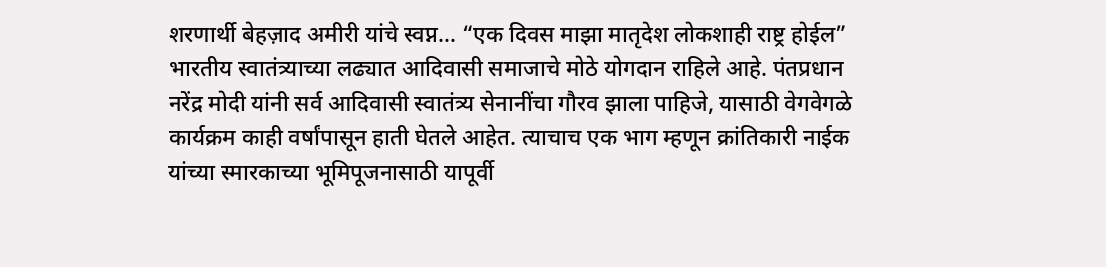शरणार्थी बेहज़ाद अमीरी यांचे स्वप्न… “एक दिवस माझा मातृदेश लोकशाही राष्ट्र होईल”
भारतीय स्वातंत्र्याच्या लढ्यात आदिवासी समाजाचे मोठे योगदान राहिले आहे. पंतप्रधान नरेंद्र मोदी यांनी सर्व आदिवासी स्वातंत्र्य सेनानींचा गौरव झाला पाहिजे, यासाठी वेगवेगळे कार्यक्रम काही वर्षांपासून हाती घेतले आहेत. त्याचाच एक भाग म्हणून क्रांतिकारी नाईक यांच्या स्मारकाच्या भूमिपूजनासाठी यापूर्वी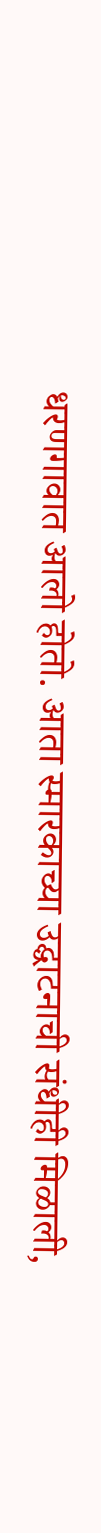धरणगावात आलो होतो. आता स्मारकाच्या उद्घाटनाची संधीही मिळाली,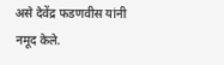असे देवेंद्र फडणवीस यांनी नमूद केले.